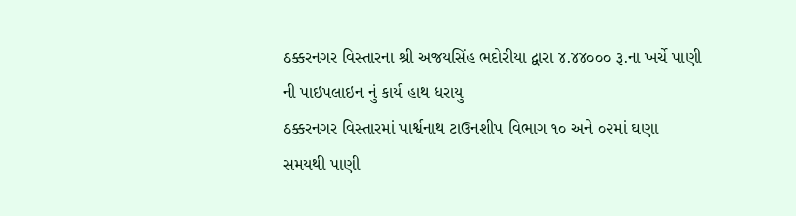ઠક્કરનગર વિસ્તારના શ્રી અજયસિંહ ભદોરીયા દ્વારા ૪.૪૪૦૦૦ રૂ.ના ખર્ચે પાણી ની પાઇપલાઇન નું કાર્ય હાથ ધરાયુ
ઠક્કરનગર વિસ્તારમાં પાર્શ્વનાથ ટાઉનશીપ વિભાગ ૧૦ અને ૦૨માં ઘણા સમયથી પાણી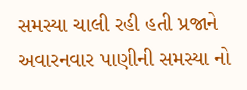સમસ્યા ચાલી રહી હતી પ્રજાને અવારનવાર પાણીની સમસ્યા નો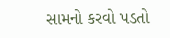સામનો કરવો પડતો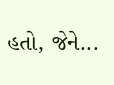હતો, જેને...